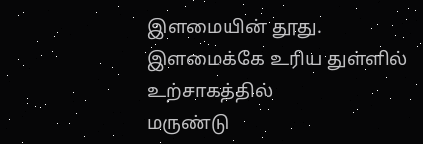இளமையின் தூது.
இளமைக்கே உரிய துள்ளில்
உற்சாகத்தில்
மருண்டு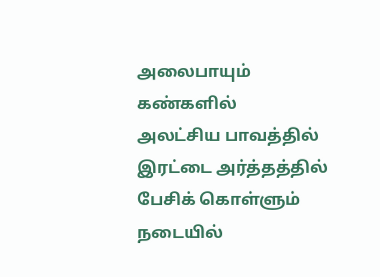அலைபாயும் கண்களில்
அலட்சிய பாவத்தில்
இரட்டை அர்த்தத்தில் பேசிக் கொள்ளும் நடையில்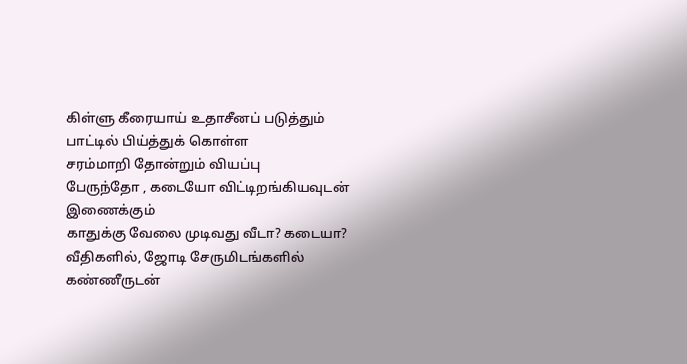கிள்ளு கீரையாய் உதாசீனப் படுத்தும் பாட்டில் பிய்த்துக் கொள்ள
சரம்மாறி தோன்றும் வியப்பு
பேருந்தோ , கடையோ விட்டிறங்கியவுடன் இணைக்கும்
காதுக்கு வேலை முடிவது வீடா? கடையா?
வீதிகளில், ஜோடி சேருமிடங்களில்
கண்ணீருடன்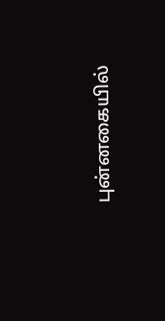புன்னகையில்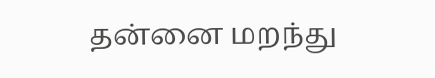தன்னை மறந்து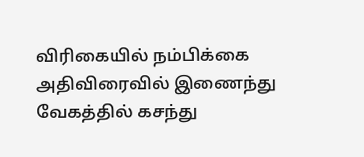விரிகையில் நம்பிக்கை
அதிவிரைவில் இணைந்து வேகத்தில் கசந்து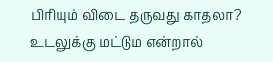பிரியும் விடை தருவது காதலா?
உடலுக்கு மட்டும என்றால்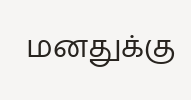மனதுக்கு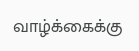வாழ்க்கைக்கு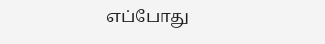எப்போது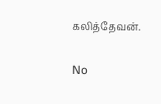கலித்தேவன்.

No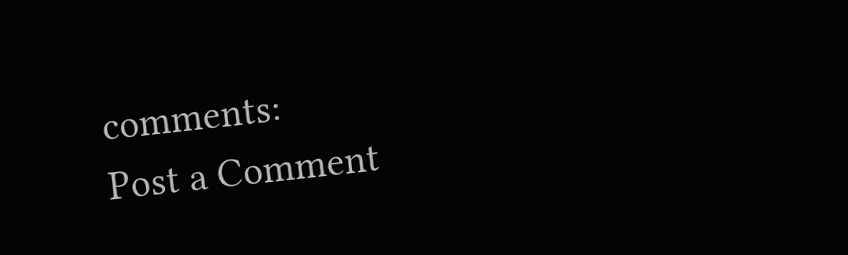comments:
Post a Comment